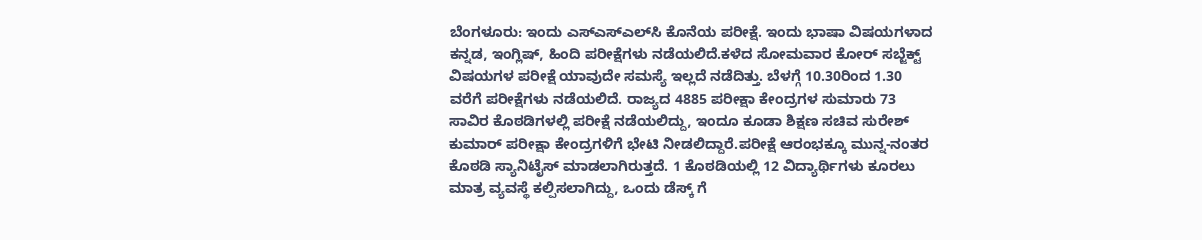ಬೆಂಗಳೂರು: ಇಂದು ಎಸ್‍ಎಸ್‍ಎಲ್‍ಸಿ ಕೊನೆಯ ಪರೀಕ್ಷೆ. ಇಂದು ಭಾಷಾ ವಿಷಯಗಳಾದ ಕನ್ನಡ, ಇಂಗ್ಲಿಷ್, ಹಿಂದಿ ಪರೀಕ್ಷೆಗಳು ನಡೆಯಲಿದೆ.ಕಳೆದ ಸೋಮವಾರ ಕೋರ್ ಸಬ್ಜೆಕ್ಟ್ ವಿಷಯಗಳ ಪರೀಕ್ಷೆ ಯಾವುದೇ ಸಮಸ್ಯೆ ಇಲ್ಲದೆ ನಡೆದಿತ್ತು. ಬೆಳಗ್ಗೆ 10.30ರಿಂದ 1.30 ವರೆಗೆ ಪರೀಕ್ಷೆಗಳು ನಡೆಯಲಿದೆ. ರಾಜ್ಯದ 4885 ಪರೀಕ್ಷಾ ಕೇಂದ್ರಗಳ ಸುಮಾರು 73 ಸಾವಿರ ಕೊಠಡಿಗಳಲ್ಲಿ ಪರೀಕ್ಷೆ ನಡೆಯಲಿದ್ದು, ಇಂದೂ ಕೂಡಾ ಶಿಕ್ಷಣ ಸಚಿವ ಸುರೇಶ್ ಕುಮಾರ್ ಪರೀಕ್ಷಾ ಕೇಂದ್ರಗಳಿಗೆ ಭೇಟಿ ನೀಡಲಿದ್ದಾರೆ.ಪರೀಕ್ಷೆ ಆರಂಭಕ್ಕೂ ಮುನ್ನ-ನಂತರ ಕೊಠಡಿ ಸ್ಯಾನಿಟೈಸ್ ಮಾಡಲಾಗಿರುತ್ತದೆ. 1 ಕೊಠಡಿಯಲ್ಲಿ 12 ವಿದ್ಯಾರ್ಥಿಗಳು ಕೂರಲು ಮಾತ್ರ ವ್ಯವಸ್ಥೆ ಕಲ್ಪಿಸಲಾಗಿದ್ದು, ಒಂದು ಡೆಸ್ಕ್ ಗೆ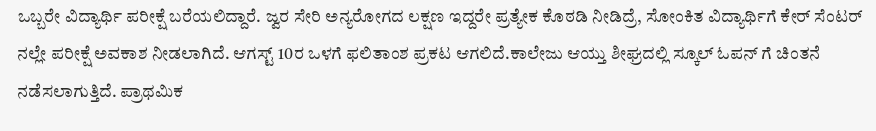ಒಬ್ಬರೇ ವಿದ್ಯಾರ್ಥಿ ಪರೀಕ್ಷೆ ಬರೆಯಲಿದ್ದಾರೆ. ಜ್ವರ ಸೇರಿ ಅನ್ಯರೋಗದ ಲಕ್ಷಣ ಇದ್ದರೇ ಪ್ರತ್ಯೇಕ ಕೊಠಡಿ ನೀಡಿದ್ರೆ, ಸೋಂಕಿತ ವಿದ್ಯಾರ್ಥಿಗೆ ಕೇರ್ ಸೆಂಟರ್ ನಲ್ಲೇ ಪರೀಕ್ಷೆ ಅವಕಾಶ ನೀಡಲಾಗಿದೆ. ಆಗಸ್ಟ್ 10ರ ಒಳಗೆ ಫಲಿತಾಂಶ ಪ್ರಕಟ ಆಗಲಿದೆ.ಕಾಲೇಜು ಆಯ್ತು ಶೀಘ್ರದಲ್ಲಿ ಸ್ಕೂಲ್ ಓಪನ್ ಗೆ ಚಿಂತನೆ ನಡೆಸಲಾಗುತ್ತಿದೆ. ಪ್ರಾಥಮಿಕ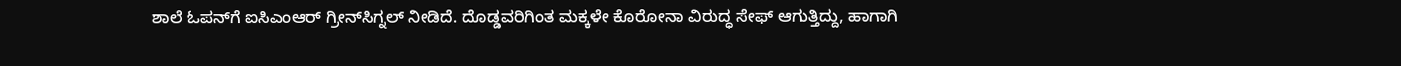ಶಾಲೆ ಓಪನ್‍ಗೆ ಐಸಿಎಂಆರ್ ಗ್ರೀನ್‍ಸಿಗ್ನಲ್ ನೀಡಿದೆ. ದೊಡ್ಡವರಿಗಿಂತ ಮಕ್ಕಳೇ ಕೊರೋನಾ ವಿರುದ್ಧ ಸೇಫ್ ಆಗುತ್ತಿದ್ದು, ಹಾಗಾಗಿ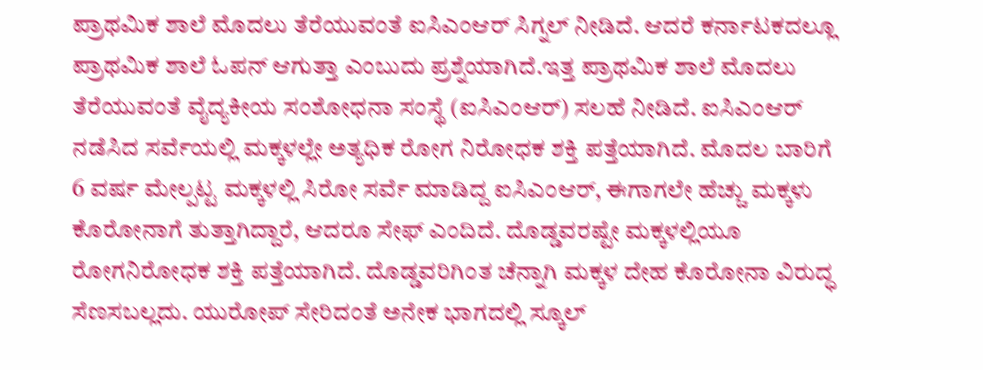ಪ್ರಾಥಮಿಕ ಶಾಲೆ ಮೊದಲು ತೆರೆಯುವಂತೆ ಐಸಿಎಂಆರ್ ಸಿಗ್ನಲ್ ನೀಡಿದೆ. ಆದರೆ ಕರ್ನಾಟಕದಲ್ಲೂ ಪ್ರಾಥಮಿಕ ಶಾಲೆ ಓಪನ್ ಆಗುತ್ತಾ ಎಂಬುದು ಪ್ರಶ್ನೆಯಾಗಿದೆ.ಇತ್ತ ಪ್ರಾಥಮಿಕ ಶಾಲೆ ಮೊದಲು ತೆರೆಯುವಂತೆ ವೈದ್ಯಕೀಯ ಸಂಶೋಧನಾ ಸಂಸ್ಥೆ (ಐಸಿಎಂಆರ್) ಸಲಹೆ ನೀಡಿದೆ. ಐಸಿಎಂಆರ್ ನಡೆಸಿದ ಸರ್ವೆಯಲ್ಲಿ ಮಕ್ಕಳಲ್ಲೇ ಅತ್ಯಧಿಕ ರೋಗ ನಿರೋಧಕ ಶಕ್ತಿ ಪತ್ತೆಯಾಗಿದೆ. ಮೊದಲ ಬಾರಿಗೆ 6 ವರ್ಷ ಮೇಲ್ಪಟ್ಟ ಮಕ್ಕಳಲ್ಲಿ ಸಿರೋ ಸರ್ವೆ ಮಾಡಿದ್ದ ಐಸಿಎಂಆರ್, ಈಗಾಗಲೇ ಹೆಚ್ಚು ಮಕ್ಕಳು ಕೊರೋನಾಗೆ ತುತ್ತಾಗಿದ್ದಾರೆ, ಆದರೂ ಸೇಫ್ ಎಂದಿದೆ. ದೊಡ್ಡವರಷ್ಟೇ ಮಕ್ಕಳಲ್ಲಿಯೂ ರೋಗನಿರೋಧಕ ಶಕ್ತಿ ಪತ್ತೆಯಾಗಿದೆ. ದೊಡ್ಡವರಿಗಿಂತ ಚೆನ್ನಾಗಿ ಮಕ್ಕಳ ದೇಹ ಕೊರೋನಾ ವಿರುದ್ಧ ಸೆಣಸಬಲ್ಲದು. ಯುರೋಪ್ ಸೇರಿದಂತೆ ಅನೇಕ ಭಾಗದಲ್ಲಿ ಸ್ಕೂಲ್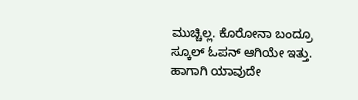ಮುಚ್ಚಿಲ್ಲ. ಕೊರೋನಾ ಬಂದ್ರೂ ಸ್ಕೂಲ್ ಓಪನ್ ಆಗಿಯೇ ಇತ್ತು. ಹಾಗಾಗಿ ಯಾವುದೇ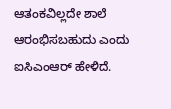ಆತಂಕವಿಲ್ಲದೇ ಶಾಲೆ ಆರಂಭಿಸಬಹುದು ಎಂದು ಐಸಿಎಂಆರ್ ಹೇಳಿದೆ.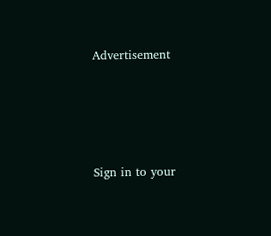Advertisement




Sign in to your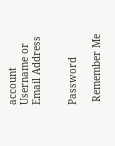account
Username or Email Address


Password

 Remember Me